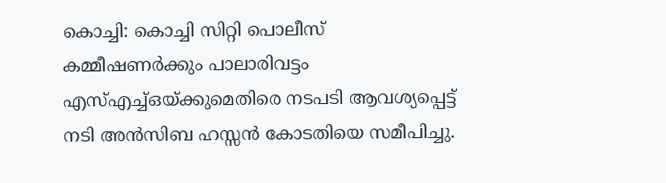കൊച്ചി: കൊച്ചി സിറ്റി പൊലീസ് കമ്മീഷണർക്കും പാലാരിവട്ടം എസ്എച്ച്ഒയ്ക്കുമെതിരെ നടപടി ആവശ്യപ്പെട്ട് നടി അൻസിബ ഹസ്സൻ കോടതിയെ സമീപിച്ചു.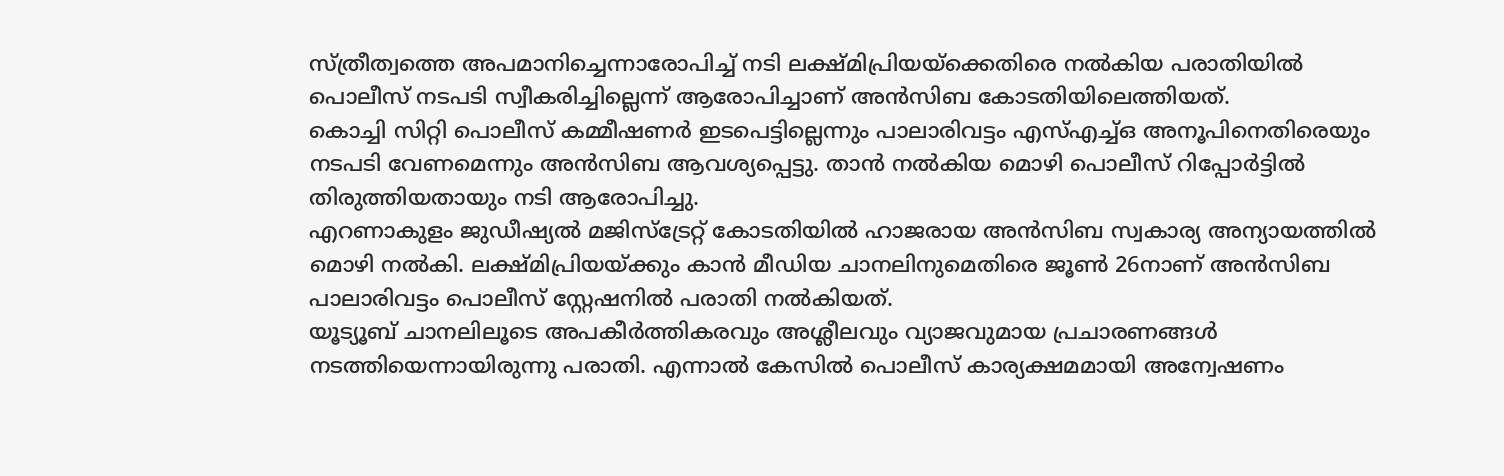സ്ത്രീത്വത്തെ അപമാനിച്ചെന്നാരോപിച്ച് നടി ലക്ഷ്മിപ്രിയയ്ക്കെതിരെ നൽകിയ പരാതിയിൽ പൊലീസ് നടപടി സ്വീകരിച്ചില്ലെന്ന് ആരോപിച്ചാണ് അൻസിബ കോടതിയിലെത്തിയത്.
കൊച്ചി സിറ്റി പൊലീസ് കമ്മീഷണർ ഇടപെട്ടില്ലെന്നും പാലാരിവട്ടം എസ്എച്ച്ഒ അനൂപിനെതിരെയും നടപടി വേണമെന്നും അൻസിബ ആവശ്യപ്പെട്ടു. താൻ നൽകിയ മൊഴി പൊലീസ് റിപ്പോർട്ടിൽ തിരുത്തിയതായും നടി ആരോപിച്ചു.
എറണാകുളം ജുഡീഷ്യൽ മജിസ്ട്രേറ്റ് കോടതിയിൽ ഹാജരായ അൻസിബ സ്വകാര്യ അന്യായത്തിൽ മൊഴി നൽകി. ലക്ഷ്മിപ്രിയയ്ക്കും കാൻ മീഡിയ ചാനലിനുമെതിരെ ജൂൺ 26നാണ് അൻസിബ പാലാരിവട്ടം പൊലീസ് സ്റ്റേഷനിൽ പരാതി നൽകിയത്.
യൂട്യൂബ് ചാനലിലൂടെ അപകീർത്തികരവും അശ്ലീലവും വ്യാജവുമായ പ്രചാരണങ്ങൾ നടത്തിയെന്നായിരുന്നു പരാതി. എന്നാൽ കേസിൽ പൊലീസ് കാര്യക്ഷമമായി അന്വേഷണം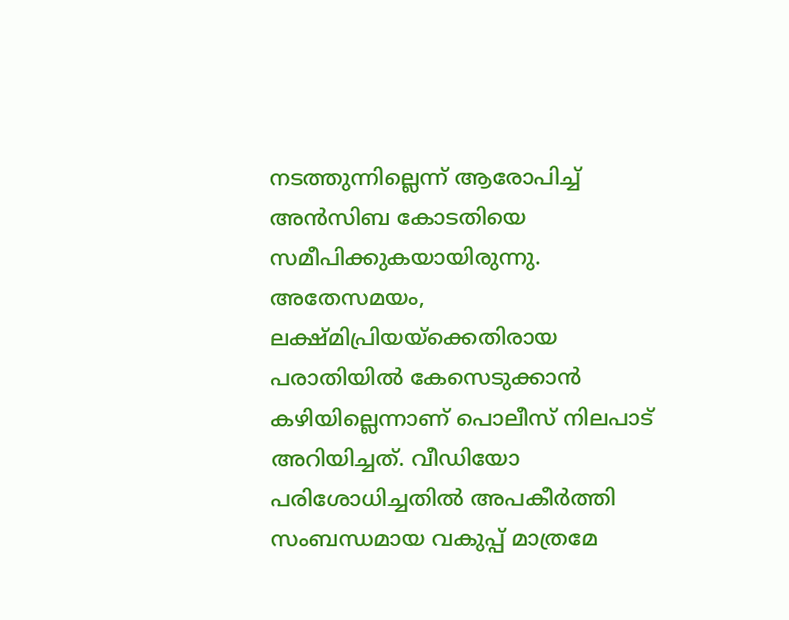നടത്തുന്നില്ലെന്ന് ആരോപിച്ച് അൻസിബ കോടതിയെ സമീപിക്കുകയായിരുന്നു.
അതേസമയം, ലക്ഷ്മിപ്രിയയ്ക്കെതിരായ പരാതിയിൽ കേസെടുക്കാൻ കഴിയില്ലെന്നാണ് പൊലീസ് നിലപാട് അറിയിച്ചത്. വീഡിയോ പരിശോധിച്ചതിൽ അപകീർത്തി സംബന്ധമായ വകുപ്പ് മാത്രമേ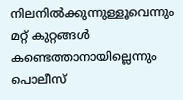നിലനിൽക്കുന്നുള്ളൂവെന്നും മറ്റ് കുറ്റങ്ങൾ കണ്ടെത്താനായില്ലെന്നും പൊലീസ്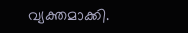വ്യക്തമാക്കി.